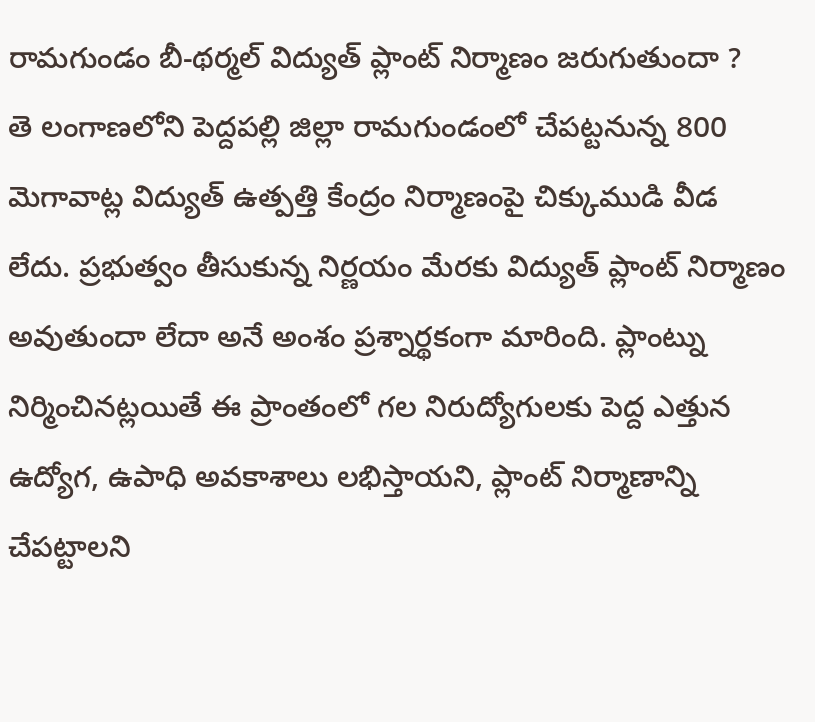రామగుండం బీ-థర్మల్ విద్యుత్ ప్లాంట్ నిర్మాణం జరుగుతుందా ?
తె లంగాణలోని పెద్దపల్లి జిల్లా రామగుండంలో చేపట్టనున్న 800 మెగావాట్ల విద్యుత్ ఉత్పత్తి కేంద్రం నిర్మాణంపై చిక్కుముడి వీడ లేదు. ప్రభుత్వం తీసుకున్న నిర్ణయం మేరకు విద్యుత్ ప్లాంట్ నిర్మాణం అవుతుందా లేదా అనే అంశం ప్రశ్నార్థకంగా మారింది. ప్లాంట్ను నిర్మించినట్లయితే ఈ ప్రాంతంలో గల నిరుద్యోగులకు పెద్ద ఎత్తున ఉద్యోగ, ఉపాధి అవకాశాలు లభిస్తాయని, ప్లాంట్ నిర్మాణాన్ని చేపట్టాలని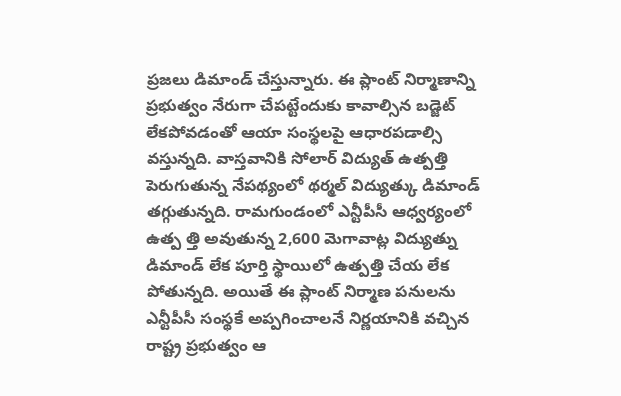ప్రజలు డిమాండ్ చేస్తున్నారు. ఈ ప్లాంట్ నిర్మాణాన్ని ప్రభుత్వం నేరుగా చేపట్టేందుకు కావాల్సిన బడ్జెట్ లేకపోవడంతో ఆయా సంస్థలపై ఆధారపడాల్సి వస్తున్నది. వాస్తవానికి సోలార్ విద్యుత్ ఉత్పత్తి పెరుగుతున్న నేపథ్యంలో థర్మల్ విద్యుత్కు డిమాండ్ తగ్గుతున్నది. రామగుండంలో ఎన్టీపీసీ ఆధ్వర్యంలో ఉత్ప త్తి అవుతున్న 2,600 మెగావాట్ల విద్యుత్ను డిమాండ్ లేక పూర్తి స్థాయిలో ఉత్పత్తి చేయ లేక పోతున్నది. అయితే ఈ ప్లాంట్ నిర్మాణ పనులను ఎన్టీపీసీ సంస్థకే అప్పగించాలనే నిర్ణయానికి వచ్చిన రాష్ట్ర ప్రభుత్వం ఆ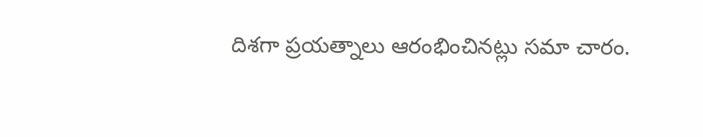దిశగా ప్రయత్నాలు ఆరంభించినట్లు సమా చారం.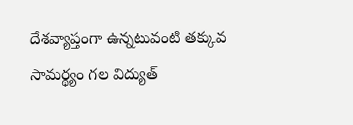దేశవ్యాప్తంగా ఉన్నటువంటి తక్కువ సామర్థ్యం గల విద్యుత్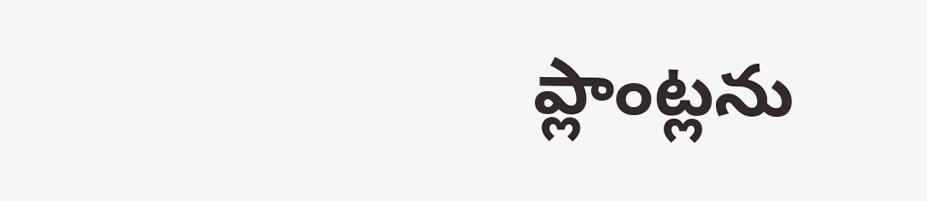ప్లాంట్లను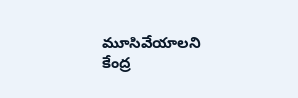మూసివేయాలని కేంద్ర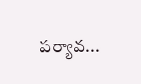పర్యావ...